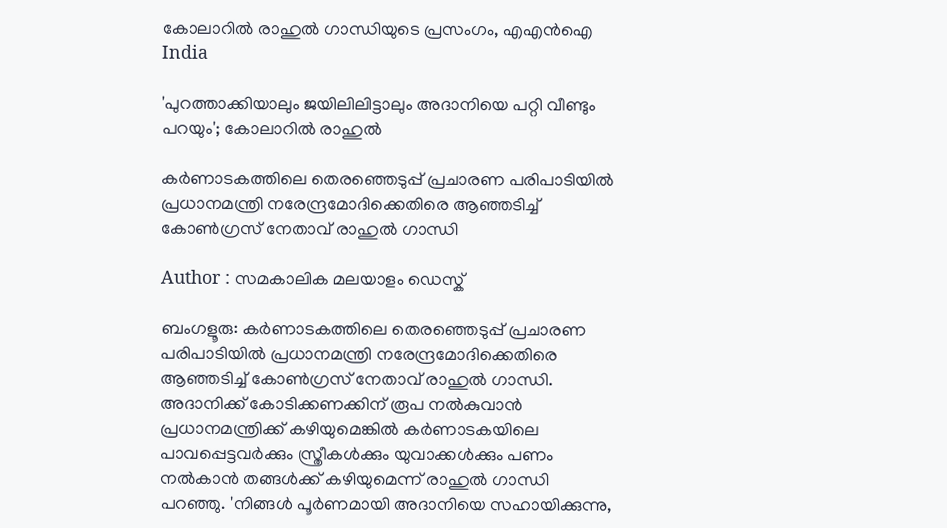കോലാറില്‍ രാഹുല്‍ ഗാന്ധിയുടെ പ്രസംഗം, എഎന്‍ഐ
India

'പുറത്താക്കിയാലും ജയിലിലിട്ടാലും അദാനിയെ പറ്റി വീണ്ടും പറയും'; കോലാറില്‍ രാഹുല്‍

കര്‍ണാടകത്തിലെ തെരഞ്ഞെടുപ്പ് പ്രചാരണ പരിപാടിയില്‍ പ്രധാനമന്ത്രി നരേന്ദ്രമോദിക്കെതിരെ ആഞ്ഞടിച്ച് കോണ്‍ഗ്രസ് നേതാവ് രാഹുല്‍ ഗാന്ധി

Author : സമകാലിക മലയാളം ഡെസ്ക്

ബംഗളൂരു: കര്‍ണാടകത്തിലെ തെരഞ്ഞെടുപ്പ് പ്രചാരണ പരിപാടിയില്‍ പ്രധാനമന്ത്രി നരേന്ദ്രമോദിക്കെതിരെ ആഞ്ഞടിച്ച് കോണ്‍ഗ്രസ് നേതാവ് രാഹുല്‍ ഗാന്ധി. അദാനിക്ക് കോടിക്കണക്കിന് രൂപ നല്‍കുവാന്‍ പ്രധാനമന്ത്രിക്ക് കഴിയുമെങ്കില്‍ കര്‍ണാടകയിലെ പാവപ്പെട്ടവര്‍ക്കും സ്ത്രീകള്‍ക്കും യുവാക്കള്‍ക്കും പണം നല്‍കാന്‍ തങ്ങള്‍ക്ക് കഴിയുമെന്ന് രാഹുല്‍ ഗാന്ധി പറഞ്ഞു. 'നിങ്ങള്‍ പൂര്‍ണമായി അദാനിയെ സഹായിക്കുന്നു,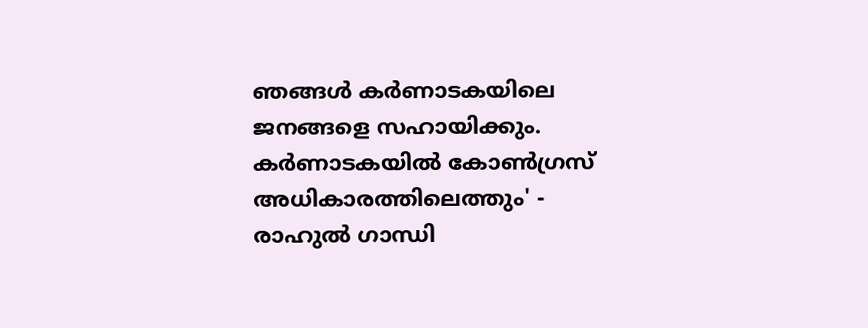ഞങ്ങള്‍ കര്‍ണാടകയിലെ ജനങ്ങളെ സഹായിക്കും. കര്‍ണാടകയില്‍ കോണ്‍ഗ്രസ് അധികാരത്തിലെത്തും' - രാഹുല്‍ ഗാന്ധി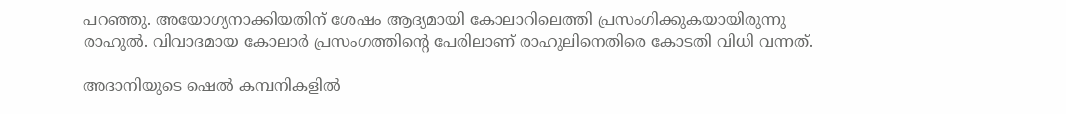പറഞ്ഞു. അയോഗ്യനാക്കിയതിന് ശേഷം ആദ്യമായി കോലാറിലെത്തി പ്രസംഗിക്കുകയായിരുന്നു രാഹുല്‍. വിവാദമായ കോലാര്‍ പ്രസംഗത്തിന്റെ പേരിലാണ് രാഹുലിനെതിരെ കോടതി വിധി വന്നത്.

അദാനിയുടെ ഷെല്‍ കമ്പനികളില്‍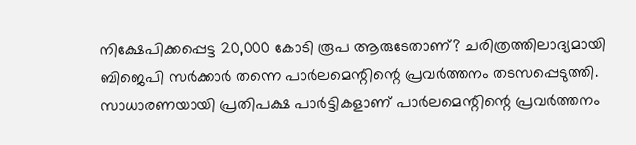നിക്ഷേപിക്കപ്പെട്ട 20,000 കോടി രൂപ ആരുടേതാണ്? ചരിത്രത്തിലാദ്യമായി ബിജെപി സര്‍ക്കാര്‍ തന്നെ പാര്‍ലമെന്റിന്റെ പ്രവര്‍ത്തനം തടസപ്പെടുത്തി. സാധാരണയായി പ്രതിപക്ഷ പാര്‍ട്ടികളാണ് പാര്‍ലമെന്റിന്റെ പ്രവര്‍ത്തനം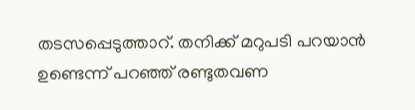തടസപ്പെടുത്താറ്. തനിക്ക് മറുപടി പറയാന്‍ ഉണ്ടെന്ന് പറഞ്ഞ് രണ്ടുതവണ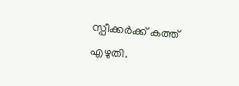സ്പീക്കര്‍ക്ക് കത്ത് എഴുതി.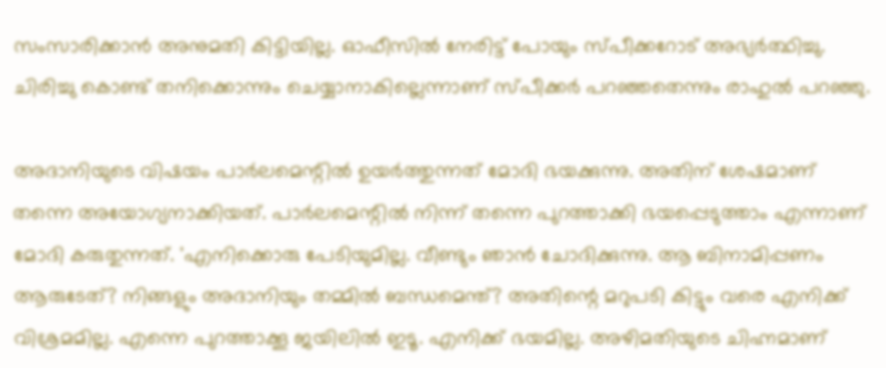സംസാരിക്കാന്‍ അനുമതി കിട്ടിയില്ല. ഓഫീസില്‍ നേരിട്ട് പോയും സ്പീക്കറോട് അഭ്യര്‍ത്ഥിച്ചു. ചിരിച്ചു കൊണ്ട് തനിക്കൊന്നും ചെയ്യാനാകില്ലെന്നാണ് സ്പീക്കര്‍ പറഞ്ഞതെന്നും രാഹുല്‍ പറഞ്ഞു.

അദാനിയുടെ വിഷയം പാര്‍ലമെന്റില്‍ ഉയര്‍ത്തുന്നത് മോദി ഭയക്കുന്നു. അതിന് ശേഷമാണ് തന്നെ അയോഗ്യനാക്കിയത്. പാര്‍ലമെന്റില്‍ നിന്ന് തന്നെ പുറത്താക്കി ഭയപ്പെടുത്താം എന്നാണ് മോദി കരുതുന്നത്. 'എനിക്കൊരു പേടിയുമില്ല. വീണ്ടും ഞാന്‍ ചോദിക്കുന്നു. ആ ബിനാമിപ്പണം ആരുടേത്? നിങ്ങളും അദാനിയും തമ്മില്‍ ബന്ധമെന്ത്? അതിന്റെ മറുപടി കിട്ടും വരെ എനിക്ക് വിശ്രമമില്ല. എന്നെ പുറത്താക്കൂ ജയിലില്‍ ഇടൂ. എനിക്ക് ഭയമില്ല. അഴിമതിയുടെ ചിഹ്നമാണ്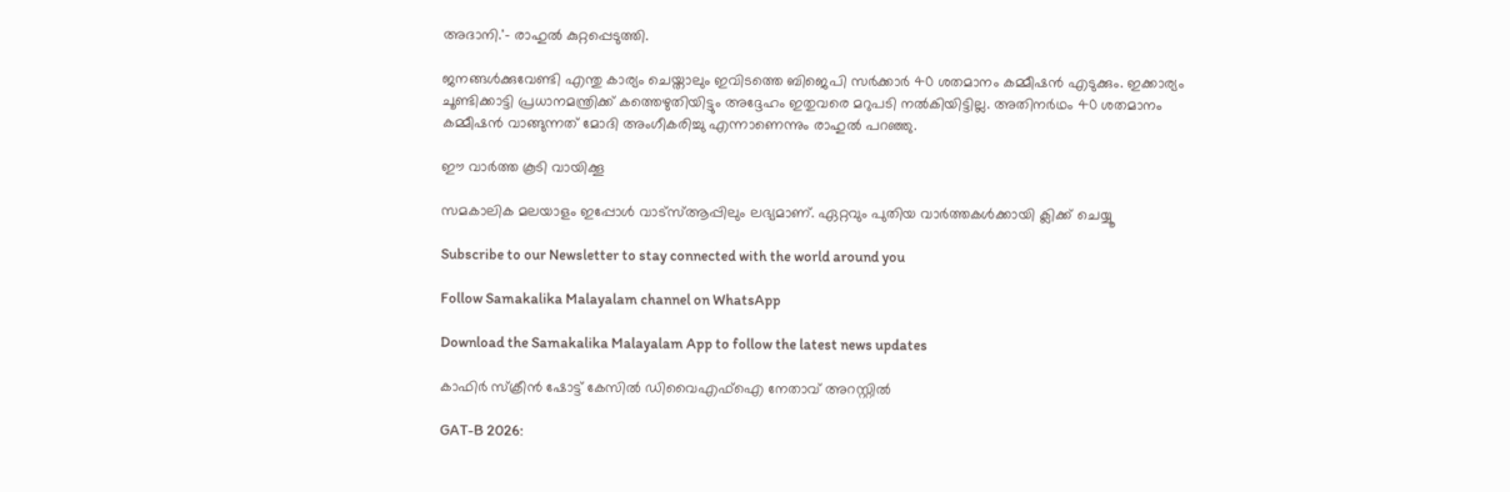അദാനി.'- രാഹുല്‍ കുറ്റപ്പെടുത്തി.

ജനങ്ങള്‍ക്കുവേണ്ടി എന്തു കാര്യം ചെയ്താലും ഇവിടത്തെ ബിജെപി സര്‍ക്കാര്‍ 40 ശതമാനം കമ്മീഷന്‍ എടുക്കും. ഇക്കാര്യം ചൂണ്ടിക്കാട്ടി പ്രധാനമന്ത്രിക്ക് കത്തെഴുതിയിട്ടും അദ്ദേഹം ഇതുവരെ മറുപടി നല്‍കിയിട്ടില്ല. അതിനര്‍ഥം 40 ശതമാനം കമ്മീഷന്‍ വാങ്ങുന്നത് മോദി അംഗീകരിച്ചു എന്നാണെന്നും രാഹുല്‍ പറഞ്ഞു.

ഈ വാര്‍ത്ത കൂടി വായിക്കൂ

സമകാലിക മലയാളം ഇപ്പോള്‍ വാട്‌സ്ആപ്പിലും ലഭ്യമാണ്. ഏറ്റവും പുതിയ വാര്‍ത്തകള്‍ക്കായി ക്ലിക്ക് ചെയ്യൂ

Subscribe to our Newsletter to stay connected with the world around you

Follow Samakalika Malayalam channel on WhatsApp

Download the Samakalika Malayalam App to follow the latest news updates

കാഫിര്‍ സ്‌ക്രീന്‍ ഷോട്ട് കേസില്‍ ഡിവൈഎഫ്‌ഐ നേതാവ് അറസ്റ്റില്‍

GAT-B 2026: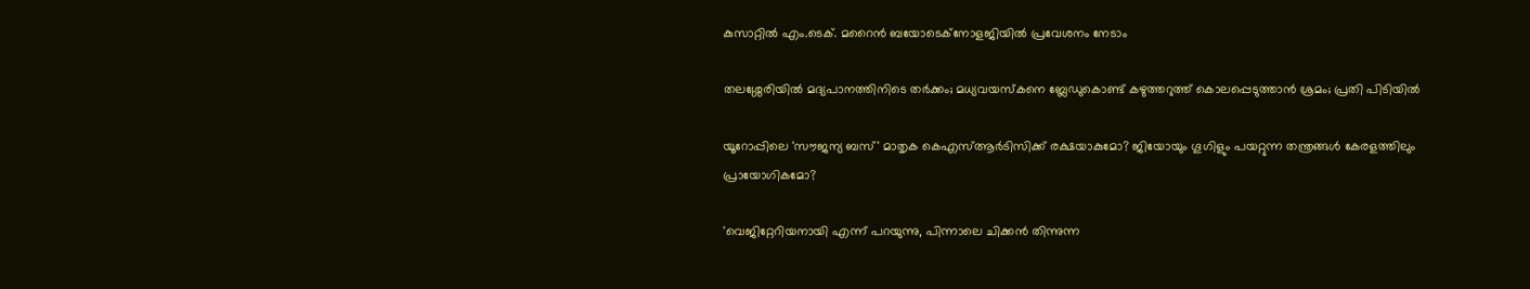കുസാറ്റിൽ എം.ടെക്. മറൈൻ ബയോടെക്നോളജിയിൽ പ്രവേശനം നേടാം

തലശ്ശേരിയിൽ മദ്യപാനത്തിനിടെ തർക്കം; മധ്യവയസ്കനെ ബ്ലേഡുകൊണ്ട് കഴുത്തറുത്ത് കൊലപ്പെടുത്താൻ ശ്രമം; പ്രതി പിടിയിൽ

യൂറോപ്പിലെ 'സൗജന്യ ബസ്' മാതൃക കെഎസ്ആർടിസിക്ക് രക്ഷയാകുമോ? ജിയോയും ഗൂഗിളും പയറ്റുന്ന തന്ത്രങ്ങൾ കേരളത്തിലും പ്രായോഗികമോ?

'വെജിറ്റേറിയനായി എന്ന് പറയുന്നു, പിന്നാലെ ചിക്കൻ തിന്നുന്ന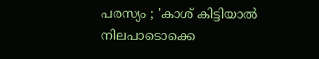പരസ്യം ; 'കാശ് കിട്ടിയാൽ നിലപാടൊക്കെ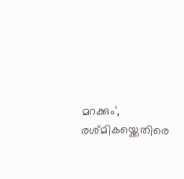മറക്കും', രശ്മികയ്ക്കെതിരെ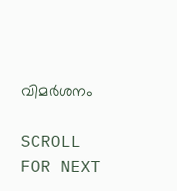വിമർശനം

SCROLL FOR NEXT